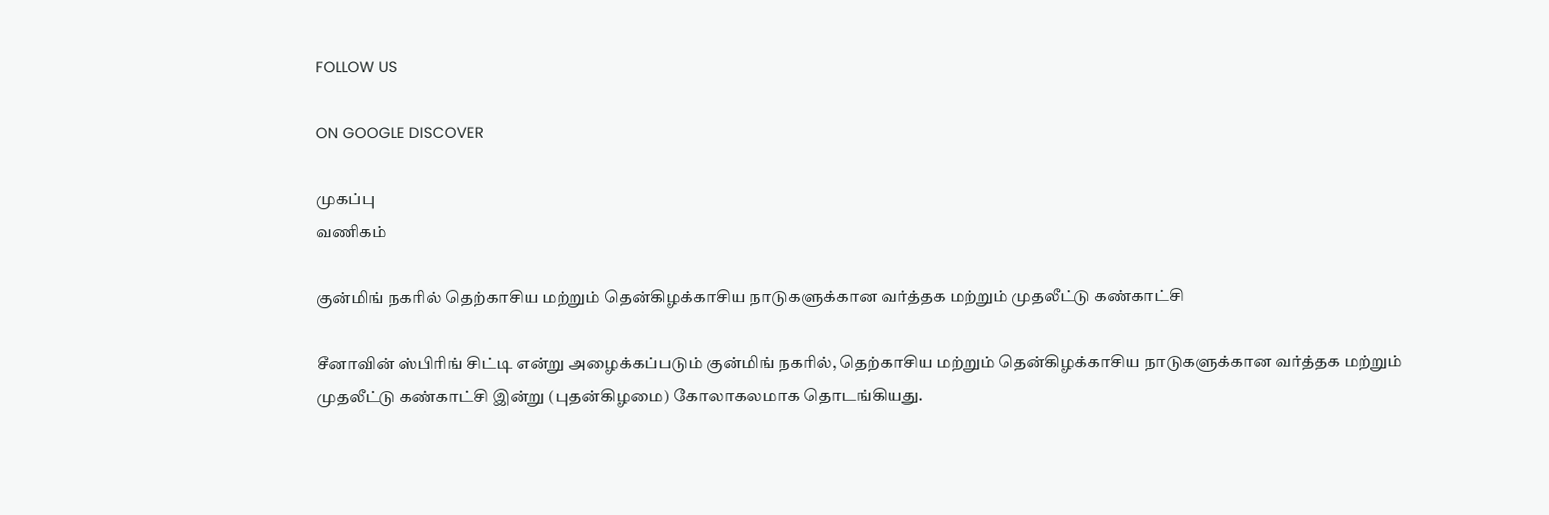FOLLOW US

ON GOOGLE DISCOVER

முகப்பு
வணிகம்

குன்மிங் நகரில் தெற்காசிய மற்றும் தென்கிழக்காசிய நாடுகளுக்கான வர்த்தக மற்றும் முதலீட்டு கண்காட்சி

சீனாவின் ஸ்பிரிங் சிட்டி என்று அழைக்கப்படும் குன்மிங் நகரில், தெற்காசிய மற்றும் தென்கிழக்காசிய நாடுகளுக்கான வர்த்தக மற்றும் முதலீட்டு கண்காட்சி இன்று (புதன்கிழமை) கோலாகலமாக தொடங்கியது.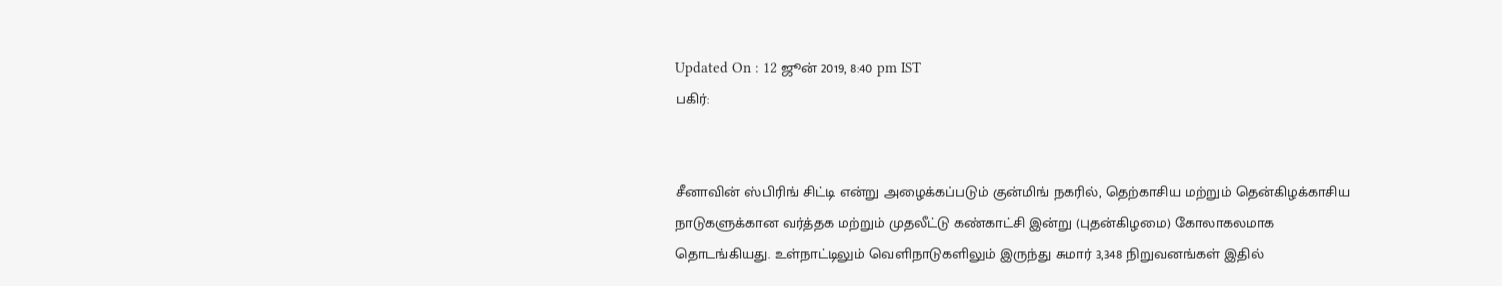Updated On : 12 ஜூன் 2019, 8:40 pm IST
பகிர்:


சீனாவின் ஸ்பிரிங் சிட்டி என்று அழைக்கப்படும் குன்மிங் நகரில், தெற்காசிய மற்றும் தென்கிழக்காசிய நாடுகளுக்கான வர்த்தக மற்றும் முதலீட்டு கண்காட்சி இன்று (புதன்கிழமை) கோலாகலமாக தொடங்கியது. உள்நாட்டிலும் வெளிநாடுகளிலும் இருந்து சுமார் 3,348 நிறுவனங்கள் இதில்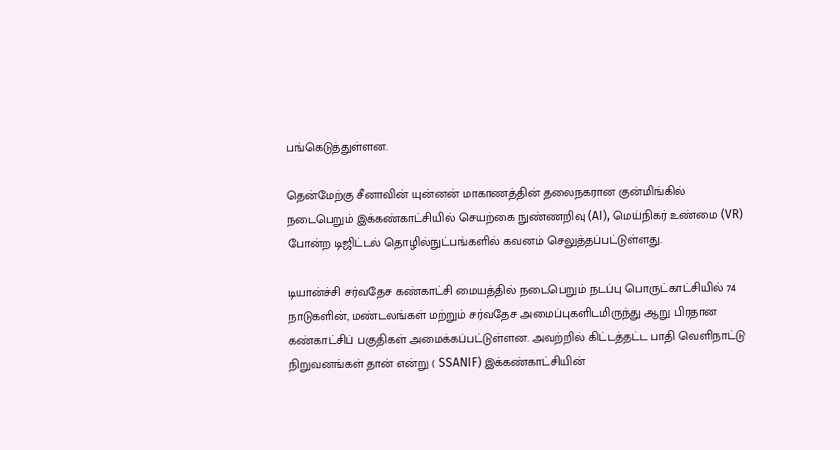பங்கெடுத்துள்ளன.

தென்மேற்கு சீனாவின் யுன்னன் மாகாணத்தின் தலைநகரான குன்மிங்கில் நடைபெறும் இக்கண்காட்சியில் செயற்கை நுண்ணறிவு (AI), மெய்நிகர் உண்மை (VR) போன்ற டிஜிட்டல் தொழில்நுட்பங்களில் கவனம் செலுத்தப்பட்டுள்ளது.

டியான்ச்சி சர்வதேச கண்காட்சி மையத்தில் நடைபெறும் நடப்பு பொருட்காட்சியில் 74 நாடுகளின், மண்டலங்கள் மற்றும் சர்வதேச அமைப்புகளிடமிருந்து ஆறு பிரதான கண்காட்சிப் பகுதிகள் அமைக்கப்பட்டுள்ளன. அவற்றில் கிட்டத்தட்ட பாதி வெளிநாட்டு நிறுவனங்கள் தான் என்று ( SSANIF) இக்கண்காட்சியின்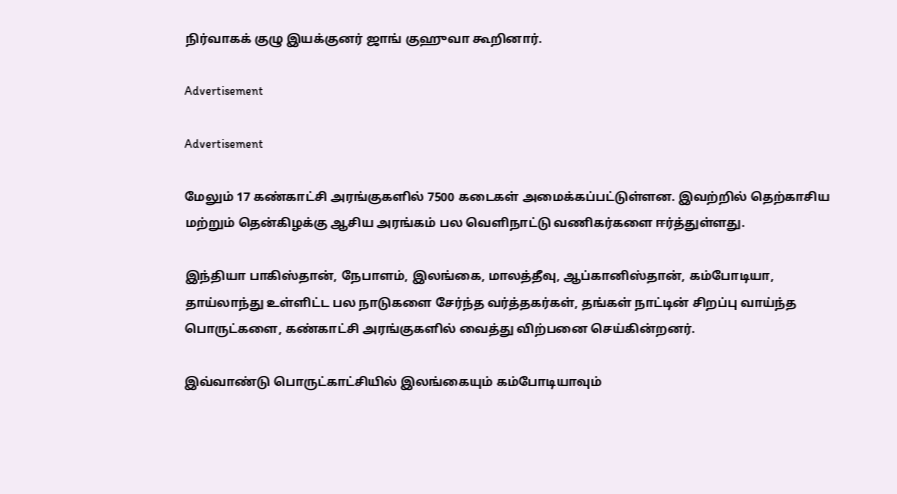நிர்வாகக் குழு இயக்குனர் ஜாங் குஹுவா கூறினார்.

Advertisement

Advertisement

மேலும் 17 கண்காட்சி அரங்குகளில் 7500 கடைகள் அமைக்கப்பட்டுள்ளன. இவற்றில் தெற்காசிய மற்றும் தென்கிழக்கு ஆசிய அரங்கம் பல வெளிநாட்டு வணிகர்களை ஈர்த்துள்ளது.

இந்தியா பாகிஸ்தான், நேபாளம், இலங்கை, மாலத்தீவு, ஆப்கானிஸ்தான், கம்போடியா, தாய்லாந்து உள்ளிட்ட பல நாடுகளை சேர்ந்த வர்த்தகர்கள், தங்கள் நாட்டின் சிறப்பு வாய்ந்த பொருட்களை, கண்காட்சி அரங்குகளில் வைத்து விற்பனை செய்கின்றனர்.

இவ்வாண்டு பொருட்காட்சியில் இலங்கையும் கம்போடியாவும்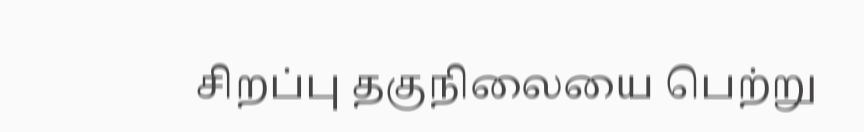சிறப்பு தகுநிலையை பெற்று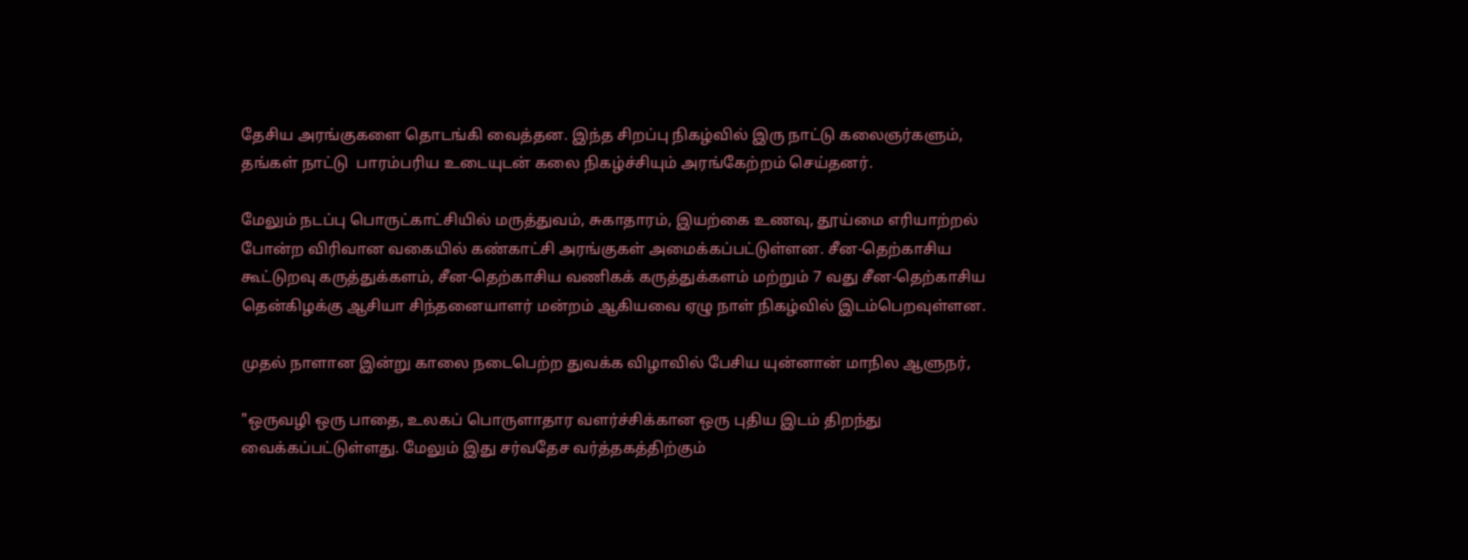தேசிய அரங்குகளை தொடங்கி வைத்தன. இந்த சிறப்பு நிகழ்வில் இரு நாட்டு கலைஞர்களும், தங்கள் நாட்டு  பாரம்பரிய உடையுடன் கலை நிகழ்ச்சியும் அரங்கேற்றம் செய்தனர்.

மேலும் நடப்பு பொருட்காட்சியில் மருத்துவம், சுகாதாரம், இயற்கை உணவு, தூய்மை எரியாற்றல் போன்ற விரிவான வகையில் கண்காட்சி அரங்குகள் அமைக்கப்பட்டுள்ளன. சீன-தெற்காசிய கூட்டுறவு கருத்துக்களம், சீன-தெற்காசிய வணிகக் கருத்துக்களம் மற்றும் 7 வது சீன-தெற்காசிய தென்கிழக்கு ஆசியா சிந்தனையாளர் மன்றம் ஆகியவை ஏழு நாள் நிகழ்வில் இடம்பெறவுள்ளன.

முதல் நாளான இன்று காலை நடைபெற்ற துவக்க விழாவில் பேசிய யுன்னான் மாநில ஆளுநர்,

"ஒருவழி ஒரு பாதை, உலகப் பொருளாதார வளர்ச்சிக்கான ஒரு புதிய இடம் திறந்து வைக்கப்பட்டுள்ளது. மேலும் இது சர்வதேச வர்த்தகத்திற்கும்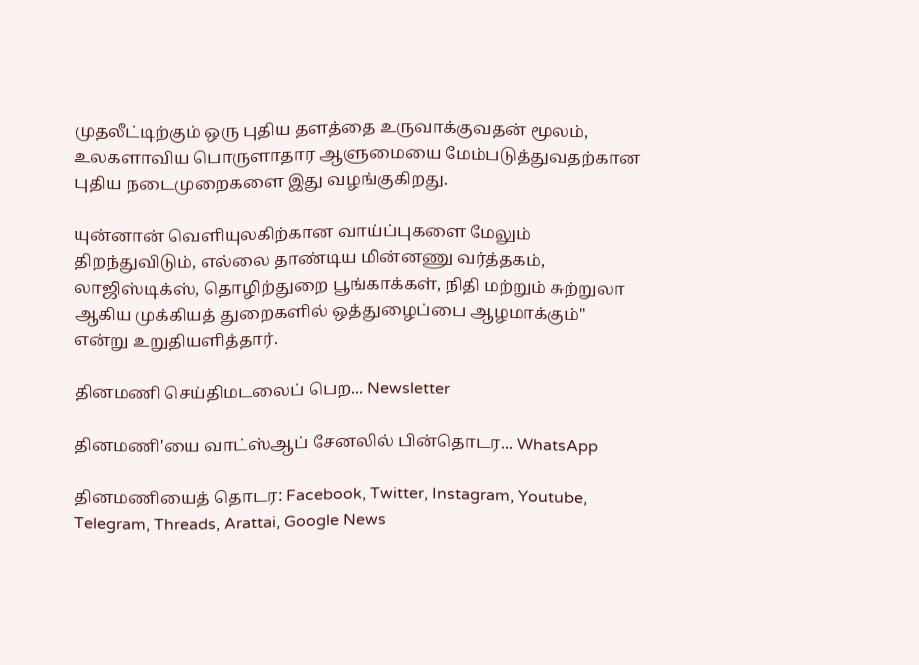முதலீட்டிற்கும் ஒரு புதிய தளத்தை உருவாக்குவதன் மூலம், உலகளாவிய பொருளாதார ஆளுமையை மேம்படுத்துவதற்கான புதிய நடைமுறைகளை இது வழங்குகிறது.

யுன்னான் வெளியுலகிற்கான வாய்ப்புகளை மேலும் திறந்துவிடும், எல்லை தாண்டிய மின்னணு வர்த்தகம், லாஜிஸ்டிக்ஸ், தொழிற்துறை பூங்காக்கள், நிதி மற்றும் சுற்றுலா ஆகிய முக்கியத் துறைகளில் ஒத்துழைப்பை ஆழமாக்கும்" என்று உறுதியளித்தார்.

தினமணி செய்திமடலைப் பெற... Newsletter

தினமணி'யை வாட்ஸ்ஆப் சேனலில் பின்தொடர... WhatsApp

தினமணியைத் தொடர: Facebook, Twitter, Instagram, Youtube, Telegram, Threads, Arattai, Google News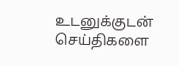உடனுக்குடன் செய்திகளை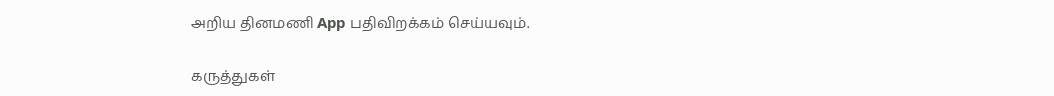அறிய தினமணி App பதிவிறக்கம் செய்யவும்.

கருத்துகள்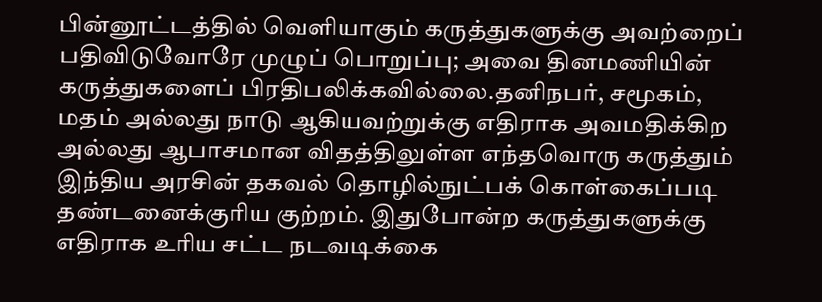பின்னூட்டத்தில் வெளியாகும் கருத்துகளுக்கு அவற்றைப் பதிவிடுவோரே முழுப் பொறுப்பு; அவை தினமணியின் கருத்துகளைப் பிரதிபலிக்கவில்லை.தனிநபர், சமூகம், மதம் அல்லது நாடு ஆகியவற்றுக்கு எதிராக அவமதிக்கிற அல்லது ஆபாசமான விதத்திலுள்ள எந்தவொரு கருத்தும் இந்திய அரசின் தகவல் தொழில்நுட்பக் கொள்கைப்படி தண்டனைக்குரிய குற்றம். இதுபோன்ற கருத்துகளுக்கு எதிராக உரிய சட்ட நடவடிக்கை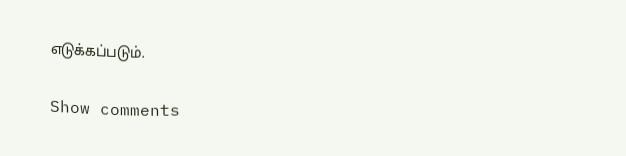எடுக்கப்படும்.

Show comments